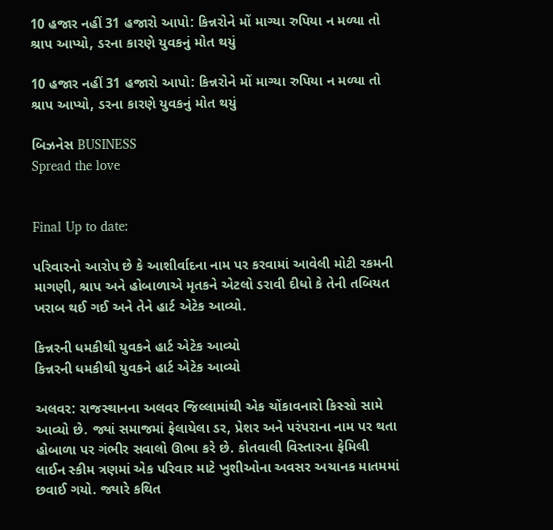10 હજાર નહીં 31 હજારો આપો: કિન્નરોને મોં માગ્યા રુપિયા ન મળ્યા તો શ્રાપ આપ્યો, ડરના કારણે યુવકનું મોત થયું

10 હજાર નહીં 31 હજારો આપો: કિન્નરોને મોં માગ્યા રુપિયા ન મળ્યા તો શ્રાપ આપ્યો, ડરના કારણે યુવકનું મોત થયું

બિઝનેસ BUSINESS
Spread the love


Final Up to date:

પરિવારનો આરોપ છે કે આશીર્વાદના નામ પર કરવામાં આવેલી મોટી રકમની માગણી, શ્રાપ અને હોબાળાએ મૃતકને એટલો ડરાવી દીધો કે તેની તબિયત ખરાબ થઈ ગઈ અને તેને હાર્ટ એટેક આવ્યો.

કિન્નરની ધમકીથી યુવકને હાર્ટ એટેક આવ્યો
કિન્નરની ધમકીથી યુવકને હાર્ટ એટેક આવ્યો

અલવર: રાજસ્થાનના અલવર જિલ્લામાંથી એક ચોંકાવનારો કિસ્સો સામે આવ્યો છે. જ્યાં સમાજમાં ફેલાયેલા ડર, પ્રેશર અને પરંપરાના નામ પર થતા હોબાળા પર ગંભીર સવાલો ઊભા કરે છે. કોતવાલી વિસ્તારના ફેમિલી લાઈન સ્કીમ ત્રણમાં એક પરિવાર માટે ખુશીઓના અવસર અચાનક માતમમાં છવાઈ ગયો. જ્યારે કથિત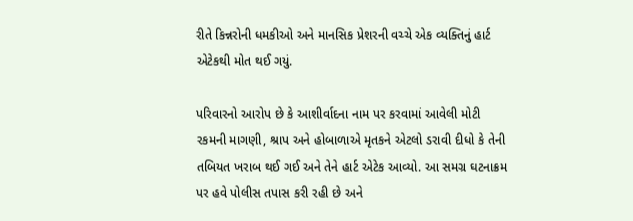રીતે કિન્નરોની ધમકીઓ અને માનસિક પ્રેશરની વચ્ચે એક વ્યક્તિનું હાર્ટ એટેકથી મોત થઈ ગયું.

પરિવારનો આરોપ છે કે આશીર્વાદના નામ પર કરવામાં આવેલી મોટી રકમની માગણી, શ્રાપ અને હોબાળાએ મૃતકને એટલો ડરાવી દીધો કે તેની તબિયત ખરાબ થઈ ગઈ અને તેને હાર્ટ એટેક આવ્યો. આ સમગ્ર ઘટનાક્રમ પર હવે પોલીસ તપાસ કરી રહી છે અને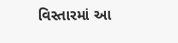વિસ્તારમાં આ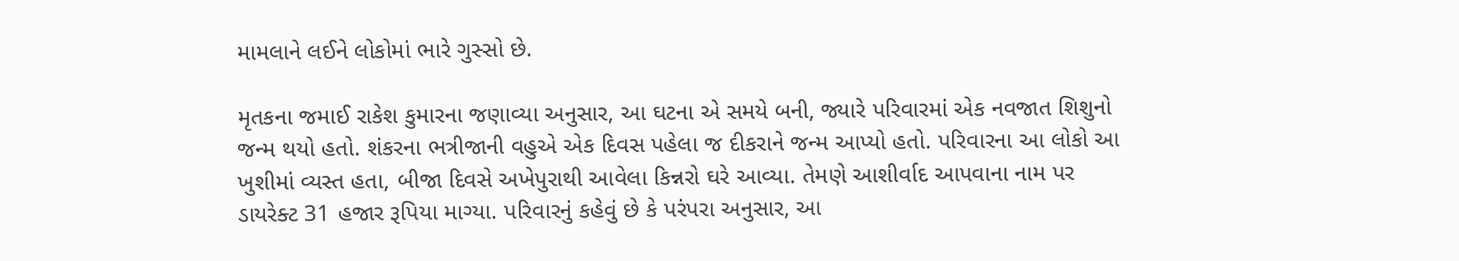મામલાને લઈને લોકોમાં ભારે ગુસ્સો છે.

મૃતકના જમાઈ રાકેશ કુમારના જણાવ્યા અનુસાર, આ ઘટના એ સમયે બની, જ્યારે પરિવારમાં એક નવજાત શિશુનો જન્મ થયો હતો. શંકરના ભત્રીજાની વહુએ એક દિવસ પહેલા જ દીકરાને જન્મ આપ્યો હતો. પરિવારના આ લોકો આ ખુશીમાં વ્યસ્ત હતા, બીજા દિવસે અખેપુરાથી આવેલા કિન્નરો ઘરે આવ્યા. તેમણે આશીર્વાદ આપવાના નામ પર ડાયરેક્ટ 31 હજાર રૂપિયા માગ્યા. પરિવારનું કહેવું છે કે પરંપરા અનુસાર, આ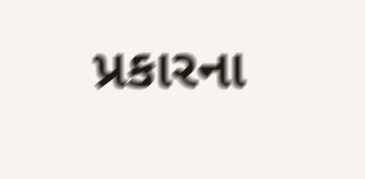પ્રકારના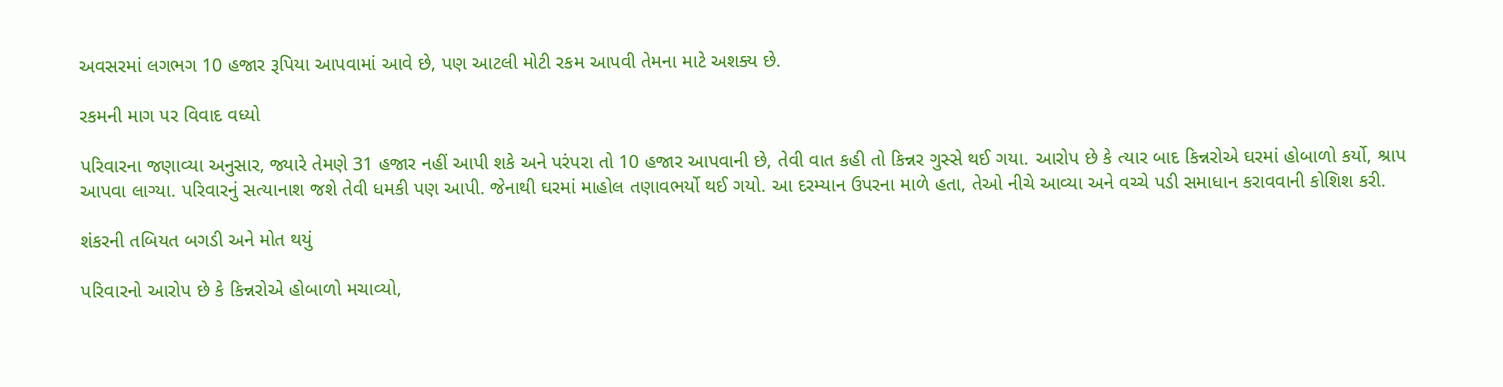અવસરમાં લગભગ 10 હજાર રૂપિયા આપવામાં આવે છે, પણ આટલી મોટી રકમ આપવી તેમના માટે અશક્ય છે.

રકમની માગ પર વિવાદ વધ્યો

પરિવારના જણાવ્યા અનુસાર, જ્યારે તેમણે 31 હજાર નહીં આપી શકે અને પરંપરા તો 10 હજાર આપવાની છે, તેવી વાત કહી તો કિન્નર ગુસ્સે થઈ ગયા. આરોપ છે કે ત્યાર બાદ કિન્નરોએ ઘરમાં હોબાળો કર્યો, શ્રાપ આપવા લાગ્યા. પરિવારનું સત્યાનાશ જશે તેવી ધમકી પણ આપી. જેનાથી ઘરમાં માહોલ તણાવભર્યો થઈ ગયો. આ દરમ્યાન ઉપરના માળે હતા, તેઓ નીચે આવ્યા અને વચ્ચે પડી સમાધાન કરાવવાની કોશિશ કરી.

શંકરની તબિયત બગડી અને મોત થયું

પરિવારનો આરોપ છે કે કિન્નરોએ હોબાળો મચાવ્યો,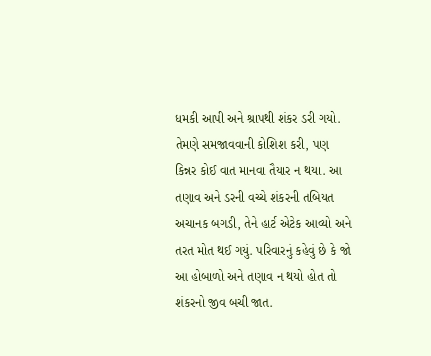ધમકી આપી અને શ્રાપથી શંકર ડરી ગયો. તેમણે સમજાવવાની કોશિશ કરી, પણ કિન્નર કોઈ વાત માનવા તૈયાર ન થયા. આ તણાવ અને ડરની વચ્ચે શંકરની તબિયત અચાનક બગડી, તેને હાર્ટ એટેક આવ્યો અને તરત મોત થઈ ગયું. પરિવારનું કહેવું છે કે જો આ હોબાળો અને તણાવ ન થયો હોત તો શંકરનો જીવ બચી જાત.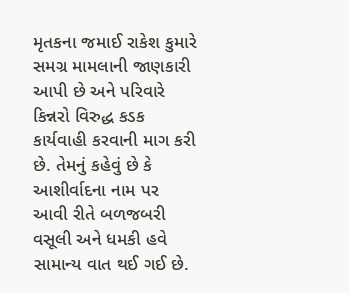મૃતકના જમાઈ રાકેશ કુમારે સમગ્ર મામલાની જાણકારી આપી છે અને પરિવારે કિન્નરો વિરુદ્ધ કડક કાર્યવાહી કરવાની માગ કરી છે. તેમનું કહેવું છે કે આશીર્વાદના નામ પર આવી રીતે બળજબરી વસૂલી અને ધમકી હવે સામાન્ય વાત થઈ ગઈ છે.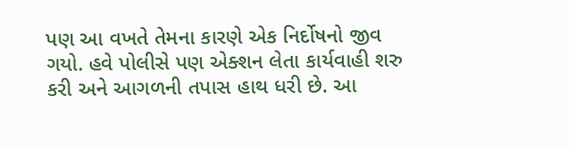પણ આ વખતે તેમના કારણે એક નિર્દોષનો જીવ ગયો. હવે પોલીસે પણ એક્શન લેતા કાર્યવાહી શરુ કરી અને આગળની તપાસ હાથ ધરી છે. આ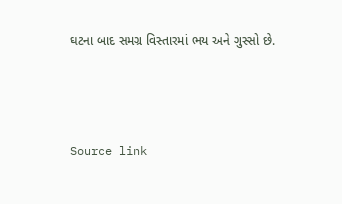ઘટના બાદ સમગ્ર વિસ્તારમાં ભય અને ગુસ્સો છે.



Source link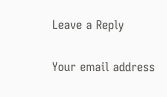Leave a Reply

Your email address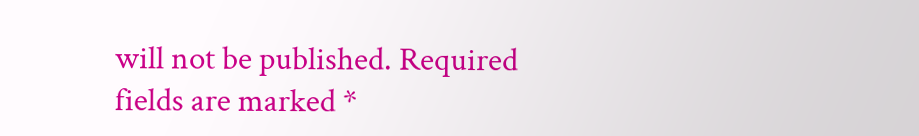will not be published. Required fields are marked *